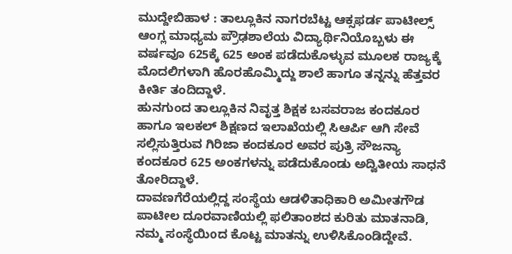ಮುದ್ದೇಬಿಹಾಳ : ತಾಲ್ಲೂಕಿನ ನಾಗರಬೆಟ್ಟ ಆಕ್ಸಫರ್ಡ ಪಾಟೀಲ್ಸ್ ಆಂಗ್ಲ ಮಾಧ್ಯಮ ಪ್ರೌಢಶಾಲೆಯ ವಿದ್ಯಾರ್ಥಿನಿಯೊಬ್ಬಳು ಈ ವರ್ಷವೂ 625ಕ್ಕೆ 625 ಅಂಕ ಪಡೆದುಕೊಳ್ಳುವ ಮೂಲಕ ರಾಜ್ಯಕ್ಕೆ ಮೊದಲಿಗಳಾಗಿ ಹೊರಹೊಮ್ಮಿದ್ದು ಶಾಲೆ ಹಾಗೂ ತನ್ನನ್ನು ಹೆತ್ತವರ ಕೀರ್ತಿ ತಂದಿದ್ದಾಳೆ.
ಹುನಗುಂದ ತಾಲ್ಲೂಕಿನ ನಿವೃತ್ತ ಶಿಕ್ಷಕ ಬಸವರಾಜ ಕಂದಕೂರ ಹಾಗೂ ಇಲಕಲ್ ಶಿಕ್ಷಣದ ಇಲಾಖೆಯಲ್ಲಿ ಸಿಆರ್ಪಿ ಆಗಿ ಸೇವೆ ಸಲ್ಲಿಸುತ್ತಿರುವ ಗಿರಿಜಾ ಕಂದಕೂರ ಅವರ ಪುತ್ರಿ ಸೌಜನ್ಯಾ ಕಂದಕೂರ 625 ಅಂಕಗಳನ್ನು ಪಡೆದುಕೊಂಡು ಅದ್ವಿತೀಯ ಸಾಧನೆ ತೋರಿದ್ದಾಳೆ.
ದಾವಣಗೆರೆಯಲ್ಲಿದ್ದ ಸಂಸ್ಥೆಯ ಆಡಳಿತಾಧಿಕಾರಿ ಅಮೀತಗೌಡ ಪಾಟೀಲ ದೂರವಾಣಿಯಲ್ಲಿ ಫಲಿತಾಂಶದ ಕುರಿತು ಮಾತನಾಡಿ, ನಮ್ಮ ಸಂಸ್ಥೆಯಿoದ ಕೊಟ್ಟ ಮಾತನ್ನು ಉಳಿಸಿಕೊಂಡಿದ್ದೇವೆ.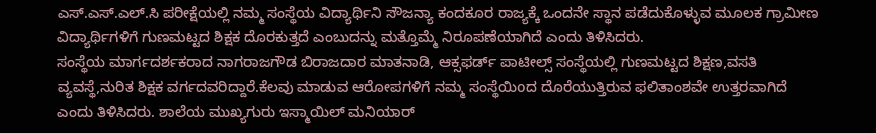ಎಸ್.ಎಸ್.ಎಲ್.ಸಿ ಪರೀಕ್ಷೆಯಲ್ಲಿ ನಮ್ಮ ಸಂಸ್ಥೆಯ ವಿದ್ಯಾರ್ಥಿನಿ ಸೌಜನ್ಯಾ ಕಂದಕೂರ ರಾಜ್ಯಕ್ಕೆ ಒಂದನೇ ಸ್ಥಾನ ಪಡೆದುಕೊಳ್ಳುವ ಮೂಲಕ ಗ್ರಾಮೀಣ ವಿದ್ಯಾರ್ಥಿಗಳಿಗೆ ಗುಣಮಟ್ಟದ ಶಿಕ್ಷಕ ದೊರಕುತ್ತದೆ ಎಂಬುದನ್ನು ಮತ್ತೊಮ್ಮೆ ನಿರೂಪಣೆಯಾಗಿದೆ ಎಂದು ತಿಳಿಸಿದರು.
ಸಂಸ್ಥೆಯ ಮಾರ್ಗದರ್ಶಕರಾದ ನಾಗರಾಜಗೌಡ ಬಿರಾಜದಾರ ಮಾತನಾಡಿ, ಆಕ್ಸಫರ್ಡ್ ಪಾಟೀಲ್ಸ್ ಸಂಸ್ಥೆಯಲ್ಲಿ ಗುಣಮಟ್ಟದ ಶಿಕ್ಷಣ,ವಸತಿ ವ್ಯವಸ್ಥೆ,ನುರಿತ ಶಿಕ್ಷಕ ವರ್ಗದವರಿದ್ದಾರೆ.ಕೆಲವು ಮಾಡುವ ಆರೋಪಗಳಿಗೆ ನಮ್ಮ ಸಂಸ್ಥೆಯಿoದ ದೊರೆಯುತ್ತಿರುವ ಫಲಿತಾಂಶವೇ ಉತ್ತರವಾಗಿದೆ ಎಂದು ತಿಳಿಸಿದರು. ಶಾಲೆಯ ಮುಖ್ಯಗುರು ಇಸ್ಮಾಯಿಲ್ ಮನಿಯಾರ್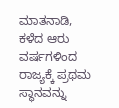ಮಾತನಾಡಿ, ಕಳೆದ ಆರು ವರ್ಷಗಳಿಂದ ರಾಜ್ಯಕ್ಕೆ ಪ್ರಥಮ ಸ್ಥಾನವನ್ನು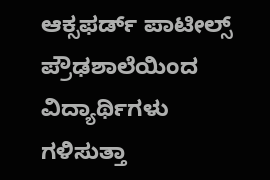ಆಕ್ಸಫರ್ಡ್ ಪಾಟೀಲ್ಸ್ ಪ್ರೌಢಶಾಲೆಯಿಂದ ವಿದ್ಯಾರ್ಥಿಗಳು ಗಳಿಸುತ್ತಾ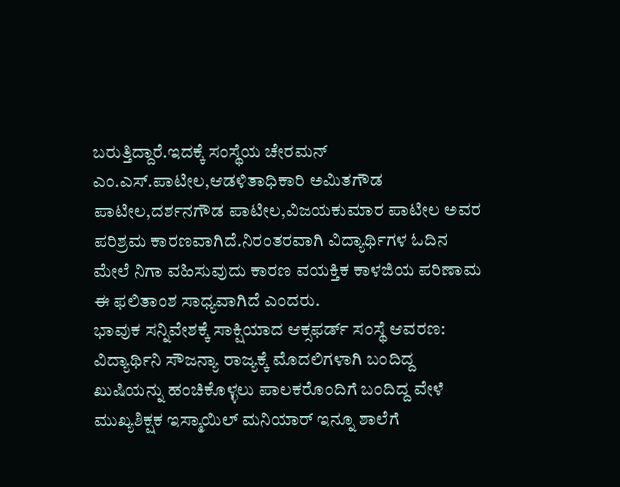ಬರುತ್ತಿದ್ದಾರೆ.ಇದಕ್ಕೆ ಸಂಸ್ಥೆಯ ಚೇರಮನ್ ಎಂ.ಎಸ್.ಪಾಟೀಲ,ಆಡಳಿತಾಧಿಕಾರಿ ಅಮಿತಗೌಡ ಪಾಟೀಲ,ದರ್ಶನಗೌಡ ಪಾಟೀಲ,ವಿಜಯಕುಮಾರ ಪಾಟೀಲ ಅವರ ಪರಿಶ್ರಮ ಕಾರಣವಾಗಿದೆ.ನಿರಂತರವಾಗಿ ವಿದ್ಯಾರ್ಥಿಗಳ ಓದಿನ ಮೇಲೆ ನಿಗಾ ವಹಿಸುವುದು ಕಾರಣ ವಯಕ್ತಿಕ ಕಾಳಜಿಯ ಪರಿಣಾಮ ಈ ಫಲಿತಾಂಶ ಸಾಧ್ಯವಾಗಿದೆ ಎಂದರು.
ಭಾವುಕ ಸನ್ನಿವೇಶಕ್ಕೆ ಸಾಕ್ಷಿಯಾದ ಆಕ್ಸಫರ್ಡ್ ಸಂಸ್ಥೆ ಆವರಣ:
ವಿದ್ಯಾರ್ಥಿನಿ ಸೌಜನ್ಯಾ ರಾಜ್ಯಕ್ಕೆ ಮೊದಲಿಗಳಾಗಿ ಬಂದಿದ್ದ ಖುಷಿಯನ್ನು ಹಂಚಿಕೊಳ್ಳಲು ಪಾಲಕರೊಂದಿಗೆ ಬಂದಿದ್ದ ವೇಳೆ ಮುಖ್ಯಶಿಕ್ಷಕ ಇಸ್ಮಾಯಿಲ್ ಮನಿಯಾರ್ ಇನ್ನೂ ಶಾಲೆಗೆ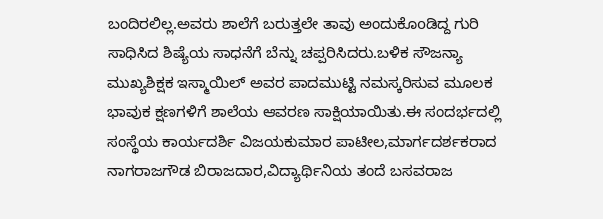ಬಂದಿರಲಿಲ್ಲ.ಅವರು ಶಾಲೆಗೆ ಬರುತ್ತಲೇ ತಾವು ಅಂದುಕೊoಡಿದ್ದ ಗುರಿ ಸಾಧಿಸಿದ ಶಿಷ್ಯೆಯ ಸಾಧನೆಗೆ ಬೆನ್ನು ಚಪ್ಪರಿಸಿದರು.ಬಳಿಕ ಸೌಜನ್ಯಾ ಮುಖ್ಯಶಿಕ್ಷಕ ಇಸ್ಮಾಯಿಲ್ ಅವರ ಪಾದಮುಟ್ಟಿ ನಮಸ್ಕರಿಸುವ ಮೂಲಕ ಭಾವುಕ ಕ್ಷಣಗಳಿಗೆ ಶಾಲೆಯ ಆವರಣ ಸಾಕ್ಷಿಯಾಯಿತು.ಈ ಸಂದರ್ಭದಲ್ಲಿ ಸಂಸ್ಥೆಯ ಕಾರ್ಯದರ್ಶಿ ವಿಜಯಕುಮಾರ ಪಾಟೀಲ,ಮಾರ್ಗದರ್ಶಕರಾದ ನಾಗರಾಜಗೌಡ ಬಿರಾಜದಾರ,ವಿದ್ಯಾರ್ಥಿನಿಯ ತಂದೆ ಬಸವರಾಜ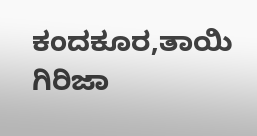ಕಂದಕೂರ,ತಾಯಿ ಗಿರಿಜಾ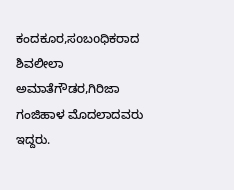ಕಂದಕೂರ,ಸoಬoಧಿಕರಾದ ಶಿವಲೀಲಾ ಅಮಾತೆಗೌಡರ,ಗಿರಿಜಾ ಗಂಜಿಹಾಳ ಮೊದಲಾದವರು ಇದ್ದರು.